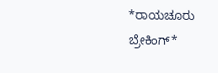*ರಾಯಚೂರು ಬ್ರೇಕಿಂಗ್*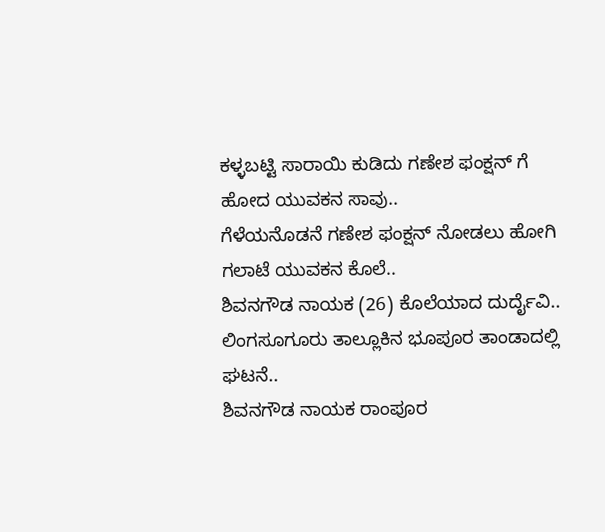ಕಳ್ಳಬಟ್ಟಿ ಸಾರಾಯಿ ಕುಡಿದು ಗಣೇಶ ಫಂಕ್ಷನ್ ಗೆ ಹೋದ ಯುವಕನ ಸಾವು..
ಗೆಳೆಯನೊಡನೆ ಗಣೇಶ ಫಂಕ್ಷನ್ ನೋಡಲು ಹೋಗಿ ಗಲಾಟೆ ಯುವಕನ ಕೊಲೆ..
ಶಿವನಗೌಡ ನಾಯಕ (26) ಕೊಲೆಯಾದ ದುರ್ದೈವಿ..
ಲಿಂಗಸೂಗೂರು ತಾಲ್ಲೂಕಿನ ಭೂಪೂರ ತಾಂಡಾದಲ್ಲಿ ಘಟನೆ..
ಶಿವನಗೌಡ ನಾಯಕ ರಾಂಪೂರ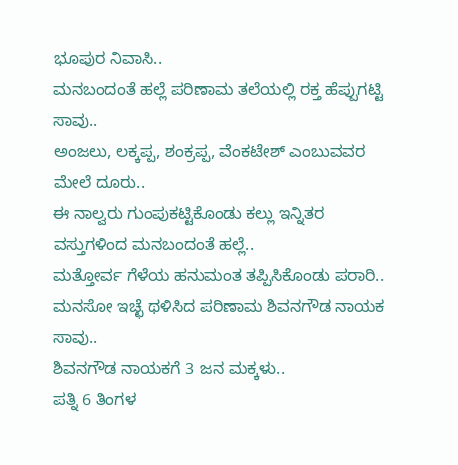ಭೂಪುರ ನಿವಾಸಿ..
ಮನಬಂದಂತೆ ಹಲ್ಲೆ ಪರಿಣಾಮ ತಲೆಯಲ್ಲಿ ರಕ್ತ ಹೆಪ್ಪುಗಟ್ಟಿ ಸಾವು..
ಅಂಜಲು, ಲಕ್ಕಪ್ಪ, ಶಂಕ್ರಪ್ಪ, ವೆಂಕಟೇಶ್ ಎಂಬುವವರ ಮೇಲೆ ದೂರು..
ಈ ನಾಲ್ವರು ಗುಂಪುಕಟ್ಟಿಕೊಂಡು ಕಲ್ಲು ಇನ್ನಿತರ ವಸ್ತುಗಳಿಂದ ಮನಬಂದಂತೆ ಹಲ್ಲೆ..
ಮತ್ತೋರ್ವ ಗೆಳೆಯ ಹನುಮಂತ ತಪ್ಪಿಸಿಕೊಂಡು ಪರಾರಿ..
ಮನಸೋ ಇಚ್ಛೆ ಥಳಿಸಿದ ಪರಿಣಾಮ ಶಿವನಗೌಡ ನಾಯಕ ಸಾವು..
ಶಿವನಗೌಡ ನಾಯಕಗೆ 3 ಜನ ಮಕ್ಕಳು..
ಪತ್ನಿ 6 ತಿಂಗಳ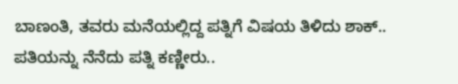ಬಾಣಂತಿ, ತವರು ಮನೆಯಲ್ಲಿದ್ದ ಪತ್ನಿಗೆ ವಿಷಯ ತಿಳಿದು ಶಾಕ್..
ಪತಿಯನ್ನು ನೆನೆದು ಪತ್ನಿ ಕಣ್ಣೀರು..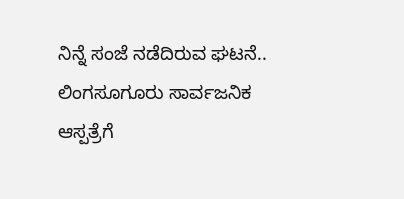ನಿನ್ನೆ ಸಂಜೆ ನಡೆದಿರುವ ಘಟನೆ..
ಲಿಂಗಸೂಗೂರು ಸಾರ್ವಜನಿಕ ಆಸ್ಪತ್ರೆಗೆ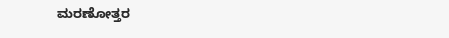ಮರಣೋತ್ತರ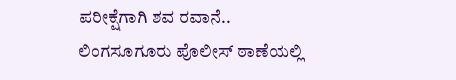ಪರೀಕ್ಷೆಗಾಗಿ ಶವ ರವಾನೆ..
ಲಿಂಗಸೂಗೂರು ಪೊಲೀಸ್ ಠಾಣೆಯಲ್ಲಿ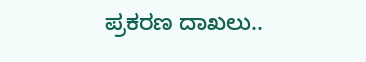ಪ್ರಕರಣ ದಾಖಲು..